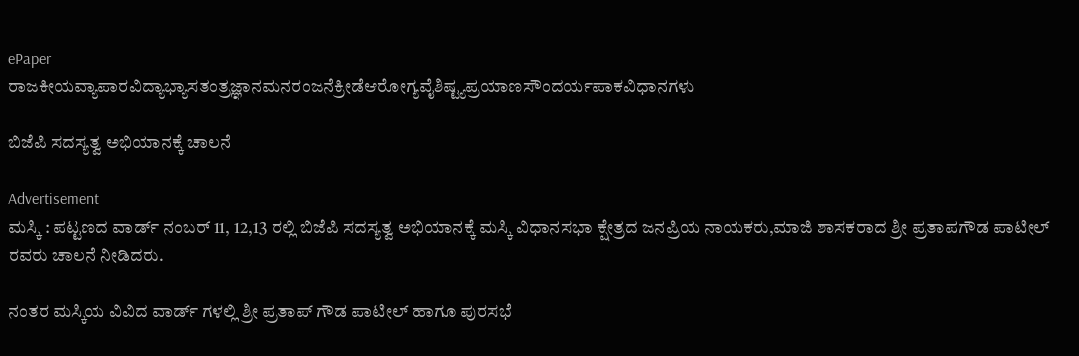ePaper
ರಾಜಕೀಯವ್ಯಾಪಾರವಿದ್ಯಾಭ್ಯಾಸತಂತ್ರಜ್ಞಾನಮನರಂಜನೆಕ್ರೀಡೆಆರೋಗ್ಯವೈಶಿಷ್ಟ್ಯಪ್ರಯಾಣಸೌಂದರ್ಯಪಾಕವಿಧಾನಗಳು

ಬಿಜೆಪಿ ಸದಸ್ಯತ್ವ ಅಭಿಯಾನಕ್ಕೆ ಚಾಲನೆ

Advertisement
ಮಸ್ಕಿ : ಪಟ್ಟಣದ ವಾರ್ಡ್ ನಂಬರ್ 11, 12,13 ರಲ್ಲಿ ಬಿಜೆಪಿ ಸದಸ್ಯತ್ವ ಅಭಿಯಾನಕ್ಕೆ ಮಸ್ಕಿ ವಿಧಾನಸಭಾ ಕ್ಷೇತ್ರದ ಜನಪ್ರಿಯ ನಾಯಕರು,ಮಾಜಿ ಶಾಸಕರಾದ ಶ್ರೀ ಪ್ರತಾಪಗೌಡ ಪಾಟೀಲ್ ರವರು ಚಾಲನೆ ನೀಡಿದರು.

ನಂತರ ಮಸ್ಕಿಯ ವಿವಿದ ವಾರ್ಡ್ ಗಳಲ್ಲಿ ಶ್ರೀ ಪ್ರತಾಪ್ ಗೌಡ ಪಾಟೀಲ್ ಹಾಗೂ ಪುರಸಭೆ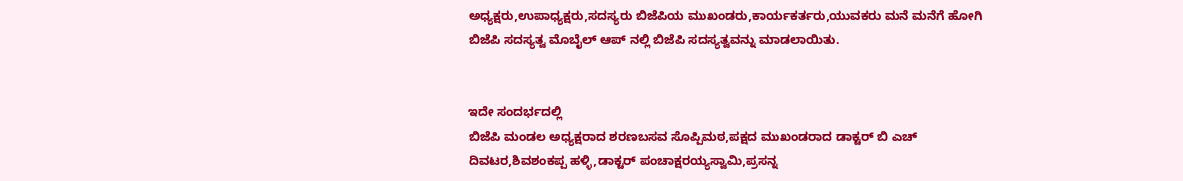ಅಧ್ಯಕ್ಷರು,ಉಪಾಧ್ಯಕ್ಷರು,ಸದಸ್ಯರು ಬಿಜೆಪಿಯ ಮುಖಂಡರು,ಕಾರ್ಯಕರ್ತರು,ಯುವಕರು ಮನೆ ಮನೆಗೆ ಹೋಗಿ ಬಿಜೆಪಿ ಸದಸ್ಯತ್ವ ಮೊಬೈಲ್ ಆಪ್ ನಲ್ಲಿ ಬಿಜೆಪಿ ಸದಸ್ಯತ್ವವನ್ನು ಮಾಡಲಾಯಿತು.


ಇದೇ ಸಂದರ್ಭದಲ್ಲಿ
ಬಿಜೆಪಿ ಮಂಡಲ ಅಧ್ಯಕ್ಷರಾದ ಶರಣಬಸವ ಸೊಪ್ಪಿಮಠ,ಪಕ್ಷದ ಮುಖಂಡರಾದ ಡಾಕ್ಟರ್ ಬಿ ಎಚ್ ದಿವಟರ,ಶಿವಶಂಕಪ್ಪ ಹಳ್ಳಿ,ಡಾಕ್ಟರ್ ಪಂಚಾಕ್ಷರಯ್ಯಸ್ವಾಮಿ,ಪ್ರಸನ್ನ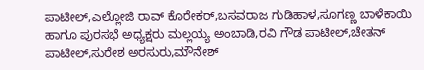ಪಾಟೀಲ್,ಎಲ್ಲೋಜಿ ರಾವ್ ಕೊರೇಕರ್,ಬಸವರಾಜ ಗುಡಿಹಾಳ,ಸೂಗಣ್ಣ ಬಾಳೆಕಾಯಿ ಹಾಗೂ ಪುರಸಭೆ ಅಧ್ಯಕ್ಷರು ಮಲ್ಲಯ್ಯ ಅಂಬಾಡಿ,ರವಿ ಗೌಡ ಪಾಟೀಲ್,ಚೇತನ್ ಪಾಟೀಲ್,ಸುರೇಶ ಅರಸುರು,ಮೌನೇಶ್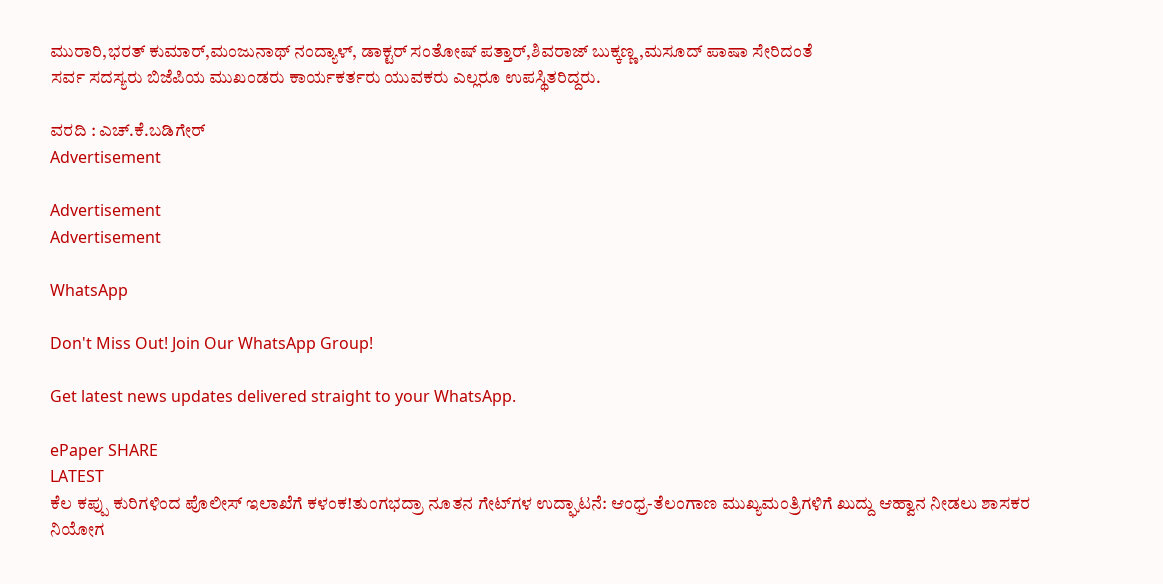ಮುರಾರಿ,ಭರತ್ ಕುಮಾರ್,ಮಂಜುನಾಥ್ ನಂದ್ಯಾಳ್, ಡಾಕ್ಟರ್ ಸಂತೋಷ್ ಪತ್ತಾರ್,ಶಿವರಾಜ್ ಬುಕ್ಕಣ್ಣ,ಮಸೂದ್ ಪಾಷಾ ಸೇರಿದಂತೆ
ಸರ್ವ ಸದಸ್ಯರು ಬಿಜೆಪಿಯ ಮುಖಂಡರು ಕಾರ್ಯಕರ್ತರು ಯುವಕರು ಎಲ್ಲರೂ ಉಪಸ್ಥಿತರಿದ್ದರು.

ವರದಿ : ಎಚ್.ಕೆ.ಬಡಿಗೇರ್
Advertisement

Advertisement
Advertisement

WhatsApp

Don't Miss Out! Join Our WhatsApp Group!

Get latest news updates delivered straight to your WhatsApp.

ePaper SHARE
LATEST
ಕೆಲ ಕಪ್ಪು ಕುರಿಗಳಿಂದ ಪೊಲೀಸ್ ಇಲಾಖೆಗೆ ಕಳಂಕ!ತುಂಗಭದ್ರಾ ನೂತನ ಗೇಟ್‌ಗಳ ಉದ್ಘಾಟನೆ: ಆಂಧ್ರ-ತೆಲಂಗಾಣ ಮುಖ್ಯಮಂತ್ರಿಗಳಿಗೆ ಖುದ್ದು ಆಹ್ವಾನ ನೀಡಲು ಶಾಸಕರ ನಿಯೋಗ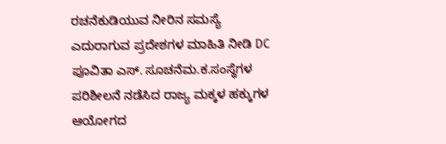ರಚನೆಕುಡಿಯುವ ನೀರಿನ ಸಮಸ್ಯೆ ಎದುರಾಗುವ ಪ್ರದೇಶಗಳ ಮಾಹಿತಿ ನೀಡಿ DC ಪೂವಿತಾ ಎಸ್. ಸೂಚನೆಮ.ಕ.ಸಂಸ್ಥೆಗಳ ಪರಿಶೀಲನೆ ನಡೆಸಿದ ರಾಜ್ಯ ಮಕ್ಕಳ ಹಕ್ಕುಗಳ ಆಯೋಗದ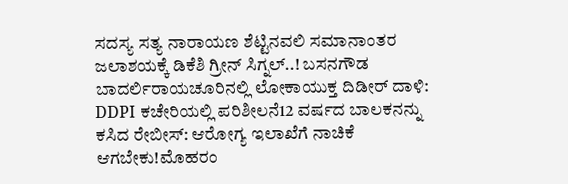ಸದಸ್ಯ ಸತ್ಯ ನಾರಾಯಣ ಶೆಟ್ಟಿನವಲಿ ಸಮಾನಾಂತರ ಜಲಾಶಯಕ್ಕೆ ಡಿಕೆಶಿ ಗ್ರೀನ್ ಸಿಗ್ನಲ್..! ಬಸನಗೌಡ ಬಾದರ್ಲಿರಾಯಚೂರಿನಲ್ಲಿ ಲೋಕಾಯುಕ್ತ ದಿಡೀರ್ ದಾಳಿ: DDPI ಕಚೇರಿಯಲ್ಲಿ ಪರಿಶೀಲನೆ12 ವರ್ಷದ ಬಾಲಕನನ್ನು ಕಸಿದ ರೇಬೀಸ್: ಆರೋಗ್ಯ ಇಲಾಖೆಗೆ ನಾಚಿಕೆ ಆಗಬೇಕು!ಮೊಹರಂ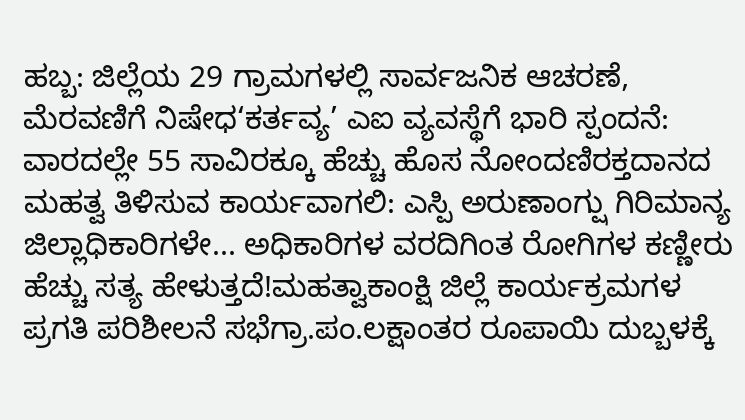ಹಬ್ಬ: ಜಿಲ್ಲೆಯ 29 ಗ್ರಾಮಗಳಲ್ಲಿ ಸಾರ್ವಜನಿಕ ಆಚರಣೆ, ಮೆರವಣಿಗೆ ನಿಷೇಧ‘ಕರ್ತವ್ಯ’ ಎಐ ವ್ಯವಸ್ಥೆಗೆ ಭಾರಿ ಸ್ಪಂದನೆ: ವಾರದಲ್ಲೇ 55 ಸಾವಿರಕ್ಕೂ ಹೆಚ್ಚು ಹೊಸ ನೋಂದಣಿರಕ್ತದಾನದ ಮಹತ್ವ ತಿಳಿಸುವ ಕಾರ್ಯವಾಗಲಿ: ಎಸ್ಪಿ ಅರುಣಾಂಗ್ಷು ಗಿರಿಮಾನ್ಯ ಜಿಲ್ಲಾಧಿಕಾರಿಗಳೇ... ಅಧಿಕಾರಿಗಳ ವರದಿಗಿಂತ ರೋಗಿಗಳ ಕಣ್ಣೀರು ಹೆಚ್ಚು ಸತ್ಯ ಹೇಳುತ್ತದೆ!ಮಹತ್ವಾಕಾಂಕ್ಷಿ ಜಿಲ್ಲೆ ಕಾರ್ಯಕ್ರಮಗಳ ಪ್ರಗತಿ ಪರಿಶೀಲನೆ ಸಭೆಗ್ರಾ.ಪಂ.ಲಕ್ಷಾಂತರ ರೂಪಾಯಿ ದುಬ್ಬಳಕ್ಕೆ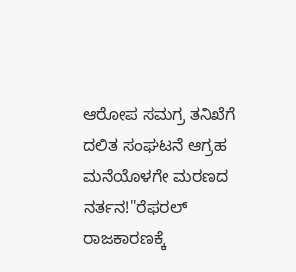ಆರೋಪ ಸಮಗ್ರ ತನಿಖೆಗೆ ದಲಿತ ಸಂಘಟನೆ ಆಗ್ರಹ ಮನೆಯೊಳಗೇ ಮರಣದ ನರ್ತನ!"ರೆಫರಲ್ ರಾಜಕಾರಣಕ್ಕೆ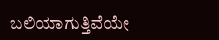ಬಲಿಯಾಗುತ್ತಿವೆಯೇ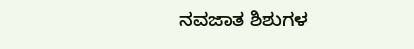ನವಜಾತ ಶಿಶುಗಳ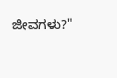ಜೀವಗಳು?"